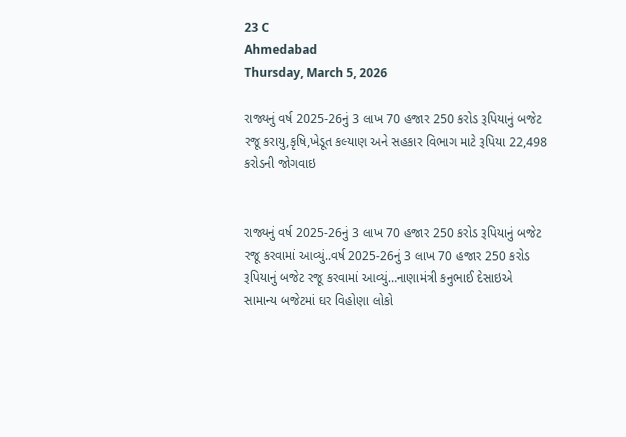23 C
Ahmedabad
Thursday, March 5, 2026

રાજ્યનું વર્ષ 2025-26નું 3 લાખ 70 હજાર 250 કરોડ રૂપિયાનું બજેટ રજૂ કરાયુ,કૃષિ,ખેડૂત કલ્યાણ અને સહકાર વિભાગ માટે રૂપિયા 22,498 કરોડની જોગવાઇ


રાજ્યનું વર્ષ 2025-26નું 3 લાખ 70 હજાર 250 કરોડ રૂપિયાનું બજેટ રજૂ કરવામાં આવ્યું..વર્ષ 2025-26નું 3 લાખ 70 હજાર 250 કરોડ રૂપિયાનું બજેટ રજૂ કરવામાં આવ્યું…નાણામંત્રી કનુભાઈ દેસાઇએ સામાન્ય બજેટમાં ઘર વિહોણા લોકો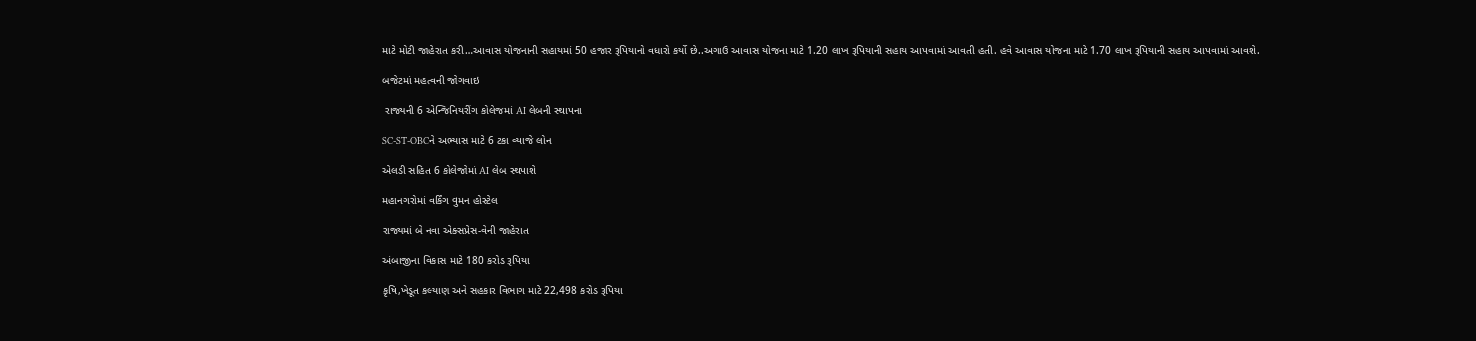માટે મોટી જાહેરાત કરી…આવાસ યોજનાની સહાયમાં 50 હજાર રૂપિયાનો વધારો કર્યો છે..અગાઉ આવાસ યોજના માટે 1.20 લાખ રૂપિયાની સહાય આપવામાં આવતી હતી. હવે આવાસ યોજના માટે 1.70 લાખ રૂપિયાની સહાય આપવામાં આવશે.

બજેટમાં મહત્વની જોગવાઇ

 રાજ્યની 6 એન્જિનિયરીંગ કોલેજમાં AI લેબની સ્થાપના

SC-ST-OBCને અભ્યાસ માટે 6 ટકા વ્યાજે લોન

એલડી સહિત 6 કોલેજોમાં AI લેબ સ્થપાશે

મહાનગરોમાં વર્કિંગ વુમન હોસ્ટેલ

રાજ્યમાં બે નવા એક્સપ્રેસ-વેની જાહેરાત

અંબાજીના વિકાસ માટે 180 કરોડ રૂપિયા

કૃષિ,ખેડૂત કલ્યાણ અને સહકાર વિભાગ માટે 22,498 કરોડ રૂપિયા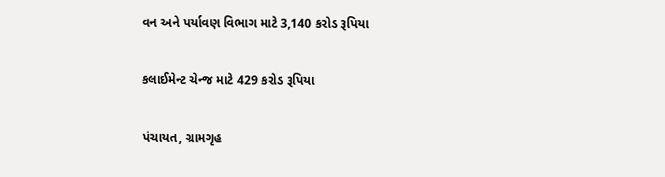વન અને પર્યાવણ વિભાગ માટે 3,140 કરોડ રૂપિયા

કલાઈમેન્ટ ચેન્જ માટે 429 કરોડ રૂપિયા

પંચાયત, ગ્રામગૃહ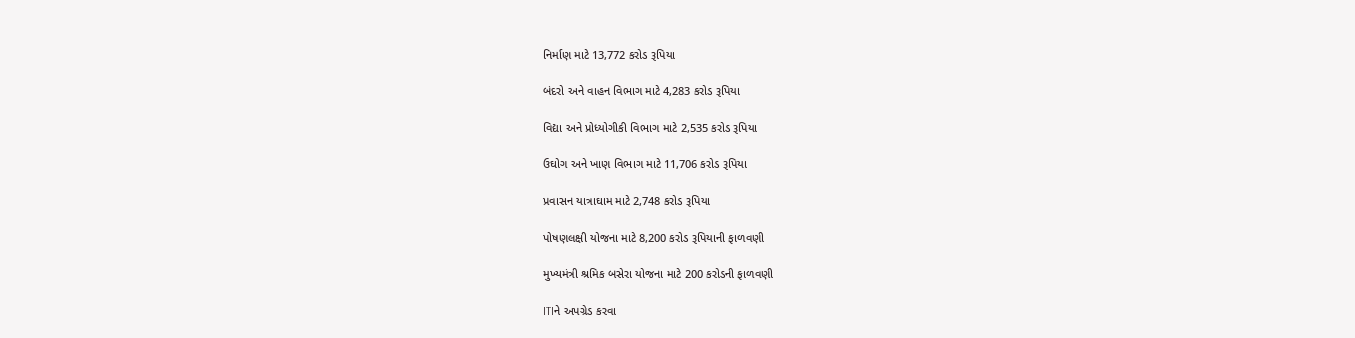નિર્માણ માટે 13,772 કરોડ રૂપિયા

બંદરો અને વાહન વિભાગ માટે 4,283 કરોડ રૂપિયા

વિદ્યા અને પ્રોધ્યોગીકી વિભાગ માટે 2,535 કરોડ રૂપિયા

ઉઘોગ અને ખાણ વિભાગ માટે 11,706 કરોડ રૂપિયા

પ્રવાસન યાત્રાઘામ માટે 2,748 કરોડ રૂપિયા

પોષણલક્ષી યોજના માટે 8,200 કરોડ રૂપિયાની ફાળવણી

મુખ્યમંત્રી શ્રમિક બસેરા યોજના માટે 200 કરોડની ફાળવણી

ITIને અપગ્રેડ કરવા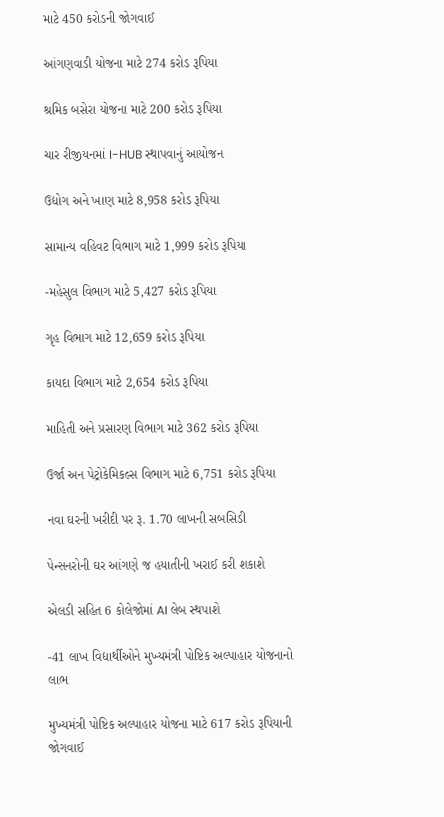માટે 450 કરોડની જોગવાઈ

આંગણવાડી યોજના માટે 274 કરોડ રૂપિયા

શ્રમિક બસેરા યોજના માટે 200 કરોડ રૂપિયા

ચાર રીજીયનમાં I-HUB સ્થાપવાનું આયોજન

ઉદ્યોગ અને ખાણ માટે 8,958 કરોડ રૂપિયા

સામાન્ય વહિવટ વિભાગ માટે 1,999 કરોડ રૂપિયા

-મહેસુલ વિભાગ માટે 5,427 કરોડ રૂપિયા

ગૃહ વિભાગ માટે 12,659 કરોડ રૂપિયા

કાયદા વિભાગ માટે 2,654 કરોડ રૂપિયા

માહિતી અને પ્રસારણ વિભાગ માટે 362 કરોડ રૂપિયા

ઉર્જા અન પેટ્રોકેમિકલ્સ વિભાગ માટે 6,751 કરોડ રૂપિયા

નવા ઘરની ખરીદી પર રૂ. 1.70 લાખની સબસિડી

પેન્સનરોની ઘર આંગણે જ હયાતીની ખરાઈ કરી શકાશે

એલડી સહિત 6 કોલેજોમાં AI લેબ સ્થપાશે

-41 લાખ વિદ્યાર્થીઓને મુખ્યમંત્રી પોષ્ટિક અલ્પાહાર યોજનાનો લાભ

મુખ્યમંત્રી પોષ્ટિક અલ્પાહાર યોજના માટે 617 કરોડ રૂપિયાની જોગવાઈ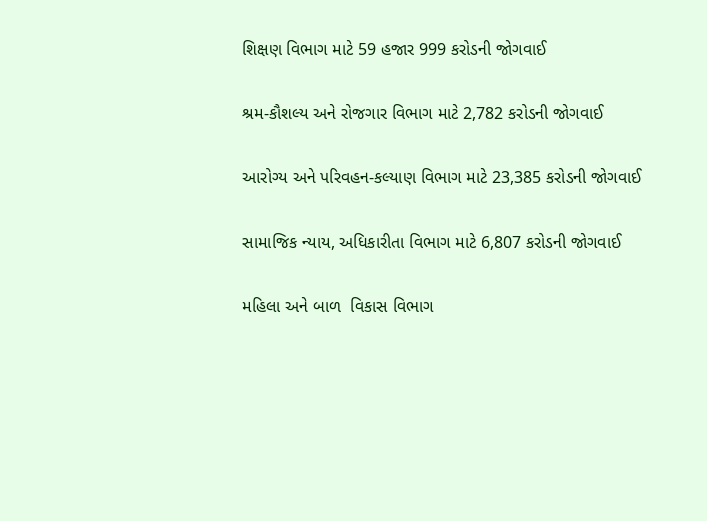શિક્ષણ વિભાગ માટે 59 હજાર 999 કરોડની જોગવાઈ

શ્રમ-કૌશલ્ય અને રોજગાર વિભાગ માટે 2,782 કરોડની જોગવાઈ

આરોગ્ય અને પરિવહન-કલ્યાણ વિભાગ માટે 23,385 કરોડની જોગવાઈ

સામાજિક ન્યાય, અધિકારીતા વિભાગ માટે 6,807 કરોડની જોગવાઈ

મહિલા અને બાળ  વિકાસ વિભાગ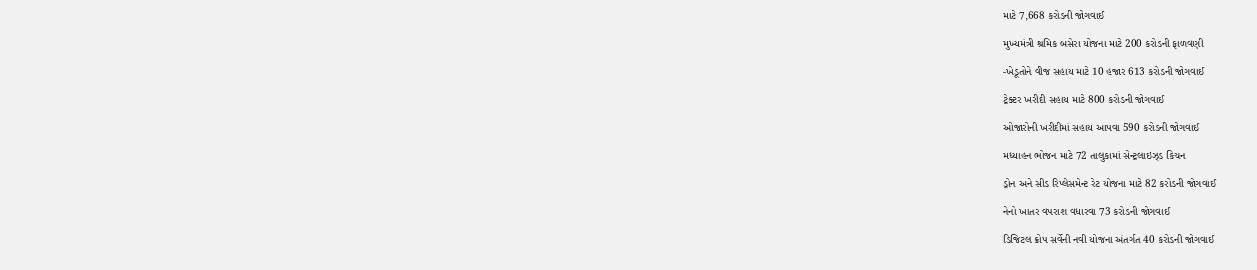માટે 7,668 કરોડની જોગવાઈ

મુખ્યમંત્રી શ્રમિક બસેરા યોજના માટે 200 કરોડની ફાળવણી

-ખેડૂતોને વીજ સહાય માટે 10 હજાર 613 કરોડની જોગવાઈ

ટ્રેક્ટર ખરીદી સહાય માટે 800 કરોડની જોગવાઈ

ઓજારોની ખરીદીમાં સહાય આપવા 590 કરોડની જોગવાઈ

મધ્યાહન ભોજન માટે 72 તાલુકામાં સેન્ટ્રલાઇઝ્ડ કિચન

ડ્રોન અને સીડ રિપ્લેસમેન્ટ રેટ યોજના માટે 82 કરોડની જોગવાઈ

નેનો ખાતર વપરાશ વધારવા 73 કરોડની જોગવાઈ

ડિજિટલ ક્રોપ સર્વેની નવી યોજના અંતર્ગત 40 કરોડની જોગવાઈ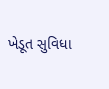ખેડૂત સુવિધા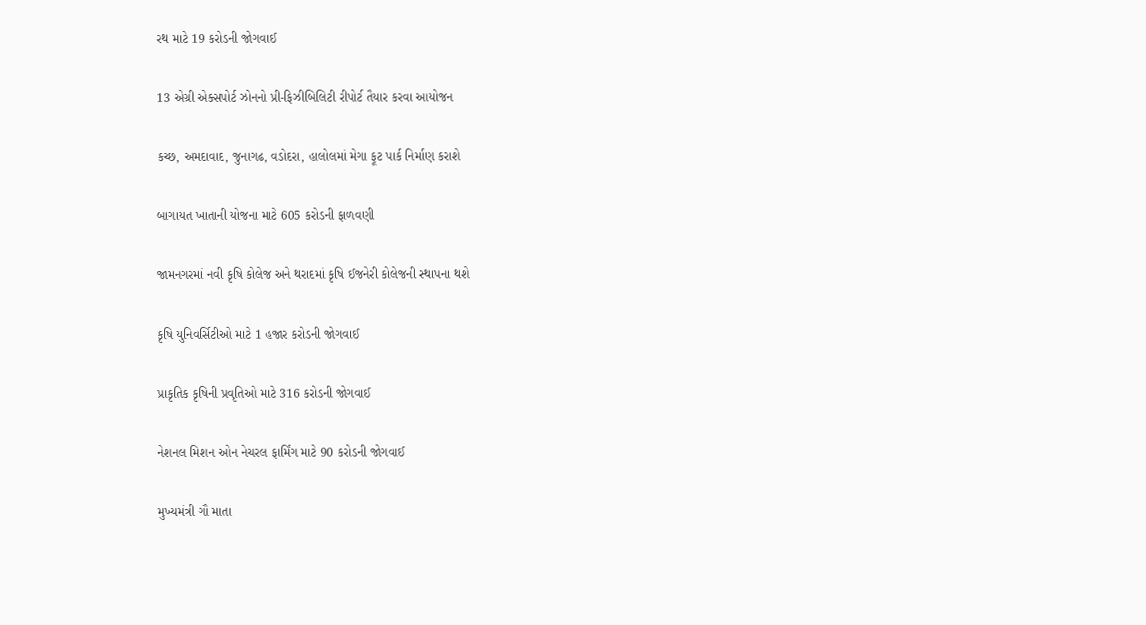રથ માટે 19 કરોડની જોગવાઈ

13 એગ્રી એક્સપોર્ટ ઝોનનો પ્રી-ફિઝીબિલિટી રીપોર્ટ તૈયાર કરવા આયોજન

કચ્છ, અમદાવાદ, જુનાગઢ, વડોદરા, હાલોલમાં મેગા ફૂટ પાર્ક નિર્માણ કરાશે

બાગાયત ખાતાની યોજના માટે 605 કરોડની ફાળવણી

જામનગરમાં નવી કૃષિ કોલેજ અને થરાદમાં કૃષિ ઈજનેરી કોલેજની સ્થાપના થશે

કૃષિ યુનિવર્સિટીઓ માટે 1 હજાર કરોડની જોગવાઈ

પ્રાકૃતિક કૃષિની પ્રવૃતિઓ માટે 316 કરોડની જોગવાઈ

નેશનલ મિશન ઓન નેચરલ ફાર્મિંગ માટે 90 કરોડની જોગવાઈ

મુખ્યમંત્રી ગૌ માતા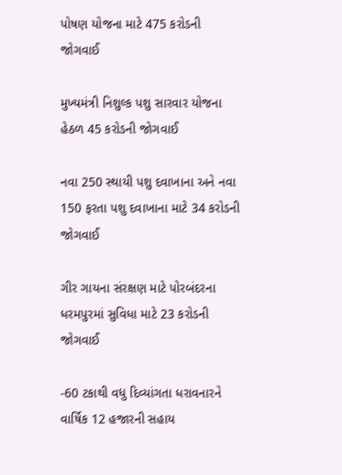પોષણ યોજના માટે 475 કરોડની જોગવાઈ

મુખ્યમંત્રી નિશુલ્ક પશુ સારવાર યોજના હેઠળ 45 કરોડની જોગવાઈ

નવા 250 સ્થાયી પશુ દવાખાના અને નવા 150 ફરતા પશુ દવાખાના માટે 34 કરોડની જોગવાઈ

ગીર ગાયના સંરક્ષણ માટે પોરબંદરના ધરમપુરમાં સુવિધા માટે 23 કરોડની જોગવાઈ

-60 ટકાથી વધુ દિવ્યાંગતા ધરાવનારને વાર્ષિક 12 હજારની સહાય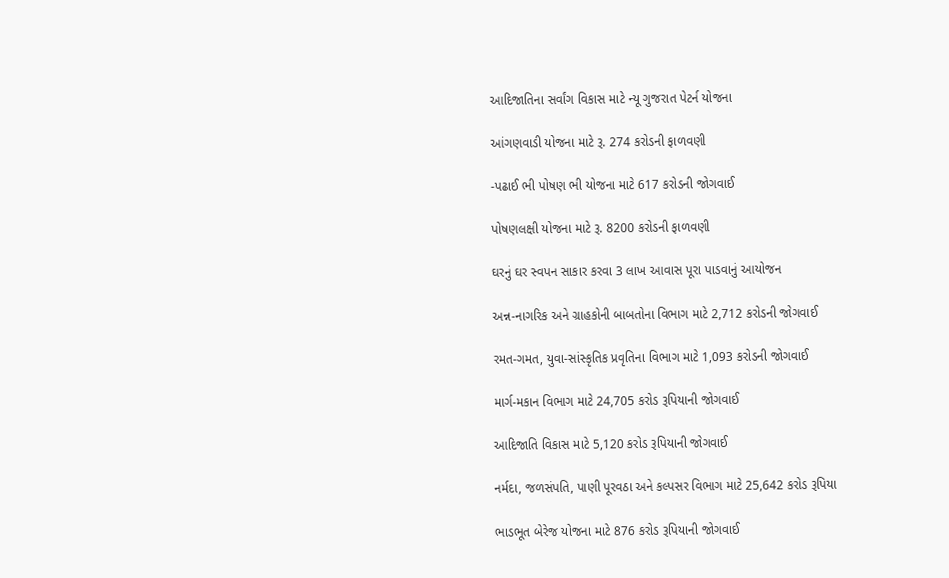આદિજાતિના સર્વાંગ વિકાસ માટે ન્યૂ ગુજરાત પેટર્ન યોજના

આંગણવાડી યોજના માટે રૂ. 274 કરોડની ફાળવણી

-પઢાઈ ભી પોષણ ભી યોજના માટે 617 કરોડની જોગવાઈ

પોષણલક્ષી યોજના માટે રૂ. 8200 કરોડની ફાળવણી

ઘરનું ઘર સ્વપન સાકાર કરવા 3 લાખ આવાસ પૂરા પાડવાનું આયોજન

અન્ન-નાગરિક અને ગ્રાહકોની બાબતોના વિભાગ માટે 2,712 કરોડની જોગવાઈ

રમત-ગમત, યુવા-સાંસ્કૃતિક પ્રવૃતિના વિભાગ માટે 1,093 કરોડની જોગવાઈ

માર્ગ-મકાન વિભાગ માટે 24,705 કરોડ રૂપિયાની જોગવાઈ

આદિજાતિ વિકાસ માટે 5,120 કરોડ રૂપિયાની જોગવાઈ

નર્મદા, જળસંપતિ, પાણી પૂરવઠા અને કલ્પસર વિભાગ માટે 25,642 કરોડ રૂપિયા

ભાડભૂત બેરેજ યોજના માટે 876 કરોડ રૂપિયાની જોગવાઈ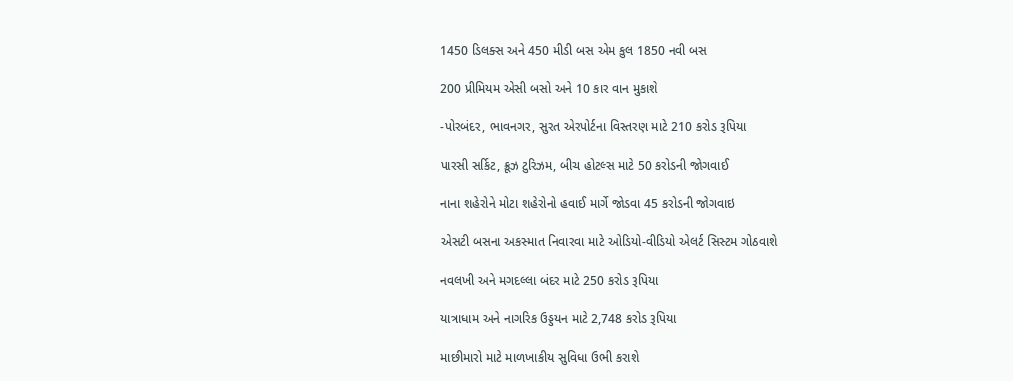1450 ડિલક્સ અને 450 મીડી બસ એમ કુલ 1850 નવી બસ

200 પ્રીમિયમ એસી બસો અને 10 કાર વાન મુકાશે

-પોરબંદર, ભાવનગર, સુરત એરપોર્ટના વિસ્તરણ માટે 210 કરોડ રૂપિયા

પારસી સર્કિટ, ક્રૂઝ ટુરિઝમ, બીચ હોટલ્સ માટે 50 કરોડની જોગવાઈ

નાના શહેરોને મોટા શહેરોનો હવાઈ માર્ગે જોડવા 45 કરોડની જોગવાઇ

એસટી બસના અકસ્માત નિવારવા માટે ઓડિયો-વીડિયો એલર્ટ સિસ્ટમ ગોઠવાશે

નવલખી અને મગદલ્લા બંદર માટે 250 કરોડ રૂપિયા

યાત્રાધામ અને નાગરિક ઉડ્ડયન માટે 2,748 કરોડ રૂપિયા

માછીમારો માટે માળખાકીય સુવિધા ઉભી કરાશે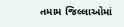તમામ જિલ્લાઓમાં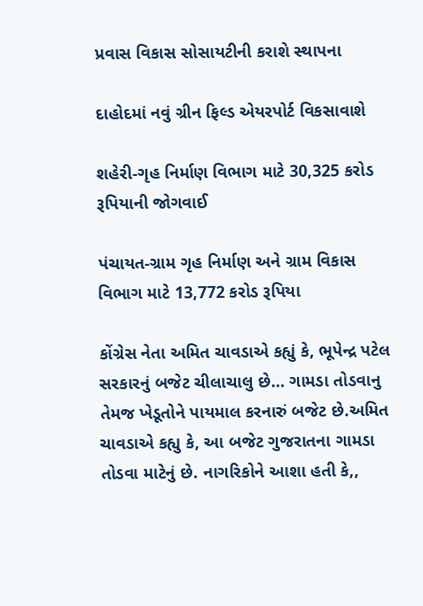પ્રવાસ વિકાસ સોસાયટીની કરાશે સ્થાપના

દાહોદમાં નવું ગ્રીન ફિલ્ડ એયરપોર્ટ વિકસાવાશે

શહેરી-ગૃહ નિર્માણ વિભાગ માટે 30,325 કરોડ રૂપિયાની જોગવાઈ

પંચાયત-ગ્રામ ગૃહ નિર્માણ અને ગ્રામ વિકાસ વિભાગ માટે 13,772 કરોડ રૂપિયા

કોંગ્રેસ નેતા અમિત ચાવડાએ કહ્યું કે, ભૂપેન્દ્ર પટેલ સરકારનું બજેટ ચીલાચાલુ છે… ગામડા તોડવાનુ તેમજ ખેડૂતોને પાયમાલ કરનારું બજેટ છે.અમિત ચાવડાએ કહ્યુ કે, આ બજેટ ગુજરાતના ગામડા તોડવા માટેનું છે. નાગરિકોને આશા હતી કે,,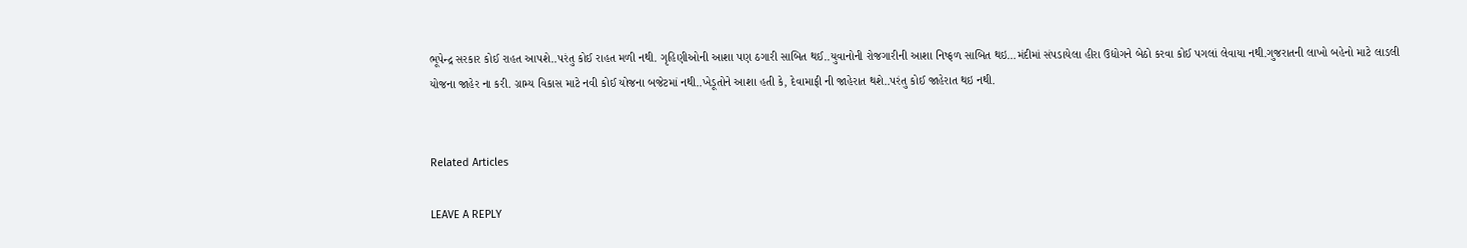ભૂપેન્દ્ર સરકાર કોઈ રાહત આપશે..પરંતુ કોઈ રાહત મળી નથી. ગૃહિણીઓની આશા પણ ઠગારી સાબિત થઈ..યુવાનોની રોજગારીની આશા નિષ્ફળ સાબિત થઇ…મંદીમાં સંપડાયેલા હીરા ઉદ્યોગને બેઠો કરવા કોઈ પગલાં લેવાયા નથી.ગુજરાતની લાખો બહેનો માટે લાડલી યોજના જાહેર ના કરી. ગ્રામ્ય વિકાસ માટે નવી કોઈ યોજના બજેટમાં નથી..ખેડૂતોને આશા હતી કે, દેવામાફી ની જાહેરાત થશે..પરંતુ કોઈ જાહેરાત થઇ નથી.


Related Articles

LEAVE A REPLY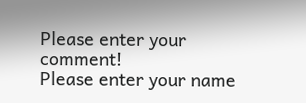Please enter your comment!
Please enter your name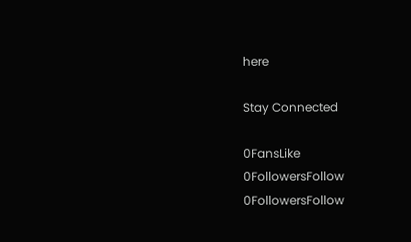here

Stay Connected

0FansLike
0FollowersFollow
0FollowersFollow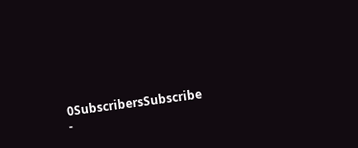0SubscribersSubscribe
-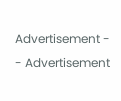Advertisement -
- Advertisement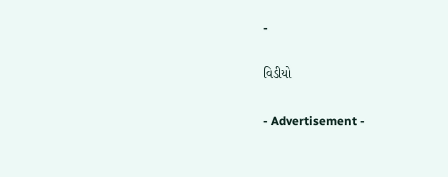-

વિડીયો

- Advertisement -